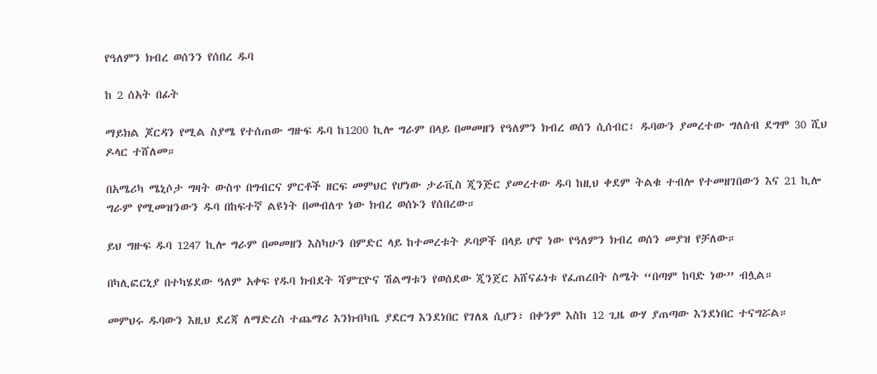የዓለምን ክብረ ወሰንን የሰበረ ዱባ

ከ 2 ሰአት በፊት

ማይክል ጆርዳን የሚል ስያሜ የተሰጠው ግዙፍ ዱባ ከ1200 ኪሎ ግራም በላይ በመመዘን የዓለምን ክብረ ወሰን ሲሰብር፣ ዱባውን ያመረተው ግለሰብ ደግሞ 30 ሺህ ዶላር ተሸለመ።

በአሜሪካ ሜኒሶታ ግዛት ውስጥ በግብርና ምርቶች ዘርፍ መምህር የሆነው ታራቪስ ጂንጅር ያመረተው ዱባ ከዚህ ቀደም ትልቁ ተብሎ የተመዘገበውን እና 21 ኪሎ ግራም የሚመዝንውን ዱባ በከፍተኛ ልዩነት በመብለጥ ነው ክብረ ወሰኑን የሰበረው።

ይህ ግዙፍ ዱባ 1247 ኪሎ ግራም በመመዘን እስካሁን በምድር ላይ ከተመረቱት ዶባዎች በላይ ሆኖ ነው የዓለምን ክብረ ወሰን መያዝ የቻለው።

በካሊፎርኒያ በተካሄደው ዓለም አቀፍ የዱባ ክብደት ሻምፒዮና ሽልማቱን የወሰደው ጂንጀር አሸናፊነቱ የፈጠረበት ስሜት “በጣም ከባድ ነው” ብሏል።

መምህሩ ዱባውን እዚህ ደረጃ ለማድረስ ተጨማሪ እንክብካቤ ያደርግ እንደነበር የገለጸ ሲሆን፣ በቀንም እስከ 12 ጊዜ ውሃ ያጠጣው እንደነበር ተናግሯል።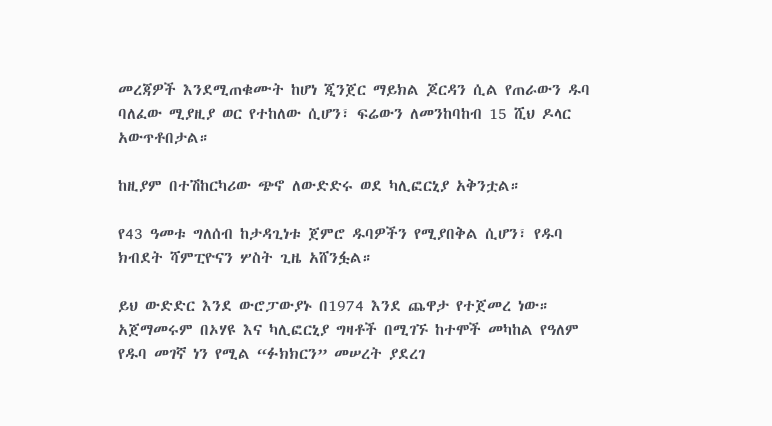መረጃዎች እንደሚጠቁሙት ከሆነ ጂንጀር ማይክል ጆርዳን ሲል የጠራውን ዱባ ባለፈው ሚያዚያ ወር የተከለው ሲሆን፣ ፍሬውን ለመንከባከብ 15 ሺህ ዶላር አውጥቶበታል።

ከዚያም በተሽከርካሪው ጭኖ ለውድድሩ ወደ ካሊፎርኒያ አቅንቷል።

የ43 ዓመቱ ግለሰብ ከታዳጊነቱ ጀምሮ ዱባዎችን የሚያበቅል ሲሆን፣ የዱባ ክብደት ሻምፒዮናን ሦስት ጊዜ አሸንፏል።

ይህ ውድድር እንደ ውሮፓውያኑ በ1974 እንደ ጨዋታ የተጀመረ ነው። አጀማመሩም በኦሃዩ እና ካሊፎርኒያ ግዛቶች በሚገኙ ከተሞች መካከል የዓለም የዱባ መገኛ ነን የሚል “ፉክክርን” መሠረት ያደረገ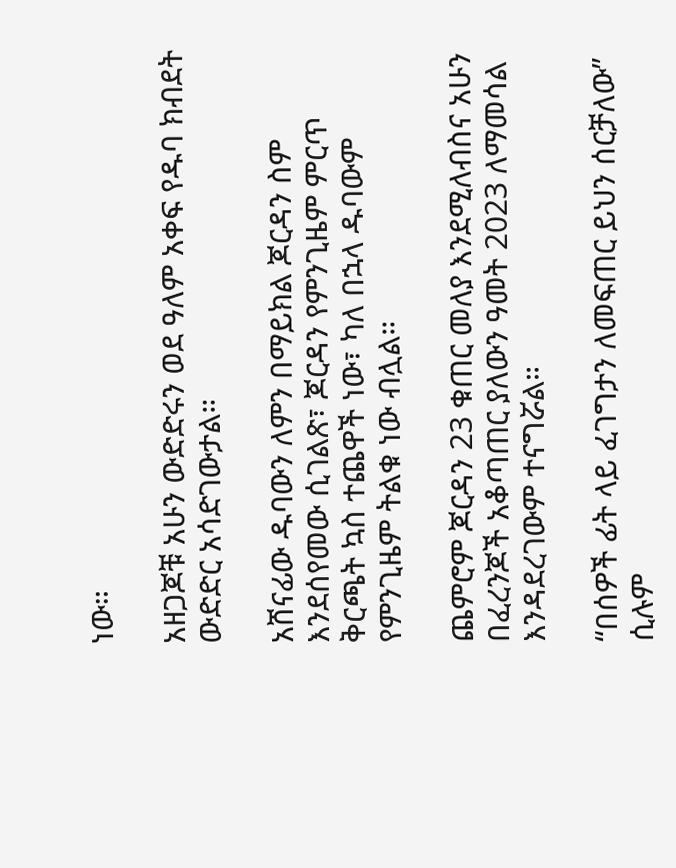ነው።

አዘጋጆቹ አሁን ውድድሩን ወደ ዓለም አቀፍ የዱባ ክብደት ውድድር አሳድገውታል።

አሸናፊው ዱባውን ለምን በማይክል ጆርዳን ስም እንደሰየመው ሲገልጽ፣ ጆርዳን የምንጊዜም ምርጥ ቅርጫት ኳስ ተጨዋች ነው፣ ካለ በኋላ ዱባውም የምንጊዜም ትልቁ ነው ብሏል።

ጨምሮም ጆርዳን 23 ቁጠር መለያ እንደሚለብስና አሁን በፈረንጆች አቆጣጠር ያለውን ዓመት 2023 ለማመሳል እንዳደረገውም ተናግሯል።

“በሰዎች ፊት ላይ ፈገግታን ለመፍጠር ይህን ሰርቻለው” ሲሉም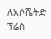ለአሶሼትድ ፕሬስ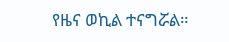የዜና ወኪል ተናግሯል።